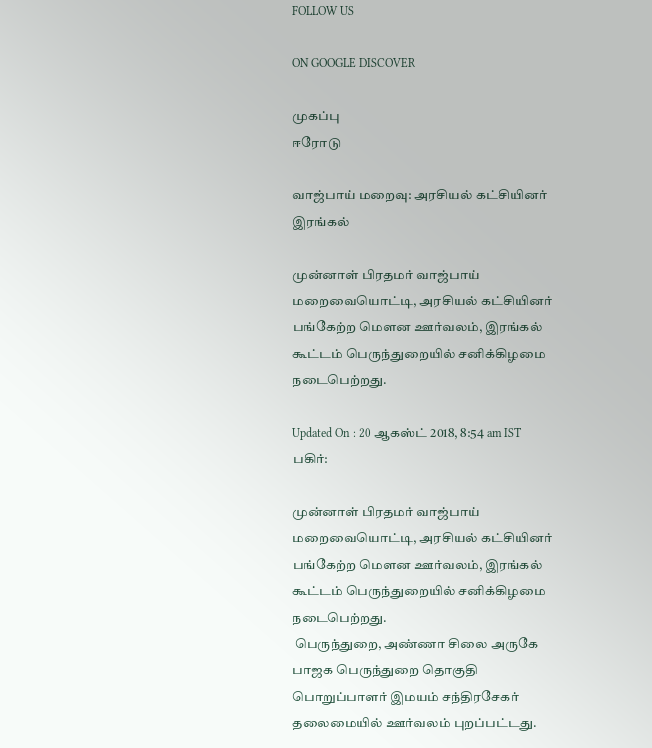FOLLOW US

ON GOOGLE DISCOVER

முகப்பு
ஈரோடு

வாஜ்பாய் மறைவு: அரசியல் கட்சியினர் இரங்கல்

முன்னாள் பிரதமர் வாஜ்பாய் மறைவையொட்டி, அரசியல் கட்சியினர் பங்கேற்ற மௌன ஊர்வலம், இரங்கல் கூட்டம் பெருந்துறையில் சனிக்கிழமை நடைபெற்றது.

Updated On : 20 ஆகஸ்ட் 2018, 8:54 am IST
பகிர்:

முன்னாள் பிரதமர் வாஜ்பாய் மறைவையொட்டி, அரசியல் கட்சியினர் பங்கேற்ற மௌன ஊர்வலம், இரங்கல் கூட்டம் பெருந்துறையில் சனிக்கிழமை நடைபெற்றது.
 பெருந்துறை, அண்ணா சிலை அருகே பாஜக பெருந்துறை தொகுதி பொறுப்பாளர் இமயம் சந்திரசேகர் தலைமையில் ஊர்வலம் புறப்பட்டது.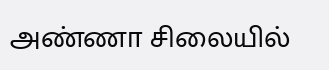அண்ணா சிலையில்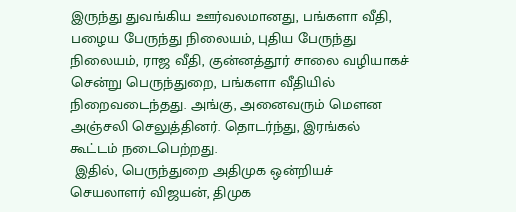இருந்து துவங்கிய ஊர்வலமானது, பங்களா வீதி, பழைய பேருந்து நிலையம், புதிய பேருந்து நிலையம், ராஜ வீதி, குன்னத்தூர் சாலை வழியாகச் சென்று பெருந்துறை, பங்களா வீதியில் நிறைவடைந்தது. அங்கு, அனைவரும் மௌன அஞ்சலி செலுத்தினர். தொடர்ந்து, இரங்கல் கூட்டம் நடைபெற்றது.
 இதில், பெருந்துறை அதிமுக ஒன்றியச் செயலாளர் விஜயன், திமுக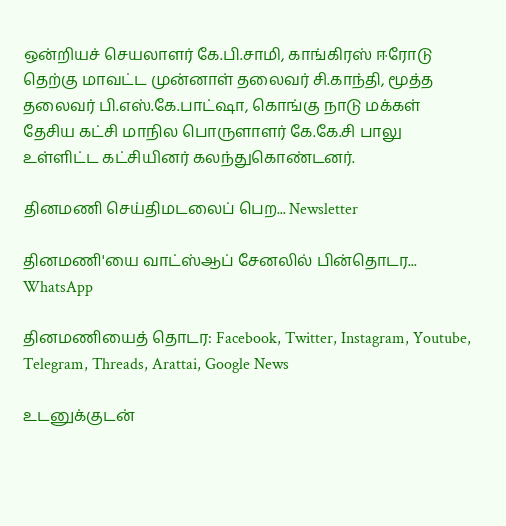ஒன்றியச் செயலாளர் கே.பி.சாமி, காங்கிரஸ் ஈரோடு தெற்கு மாவட்ட முன்னாள் தலைவர் சி.காந்தி, மூத்த தலைவர் பி.எஸ்.கே.பாட்ஷா, கொங்கு நாடு மக்கள் தேசிய கட்சி மாநில பொருளாளர் கே.கே.சி பாலு உள்ளிட்ட கட்சியினர் கலந்துகொண்டனர்.

தினமணி செய்திமடலைப் பெற... Newsletter

தினமணி'யை வாட்ஸ்ஆப் சேனலில் பின்தொடர... WhatsApp

தினமணியைத் தொடர: Facebook, Twitter, Instagram, Youtube, Telegram, Threads, Arattai, Google News

உடனுக்குடன்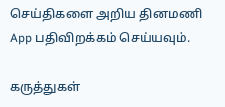செய்திகளை அறிய தினமணி App பதிவிறக்கம் செய்யவும்.

கருத்துகள்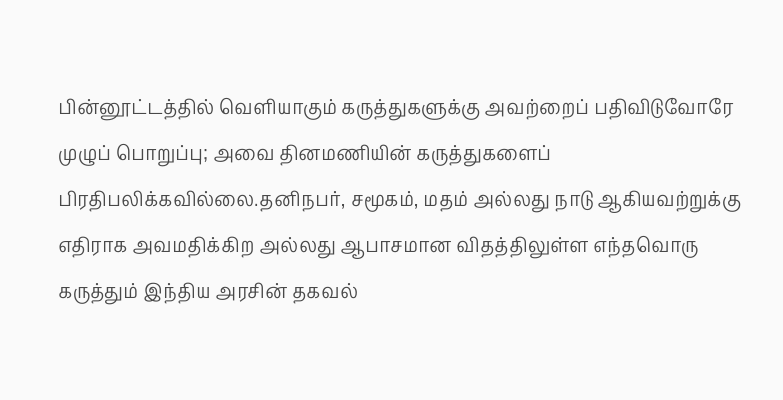பின்னூட்டத்தில் வெளியாகும் கருத்துகளுக்கு அவற்றைப் பதிவிடுவோரே முழுப் பொறுப்பு; அவை தினமணியின் கருத்துகளைப் பிரதிபலிக்கவில்லை.தனிநபர், சமூகம், மதம் அல்லது நாடு ஆகியவற்றுக்கு எதிராக அவமதிக்கிற அல்லது ஆபாசமான விதத்திலுள்ள எந்தவொரு கருத்தும் இந்திய அரசின் தகவல்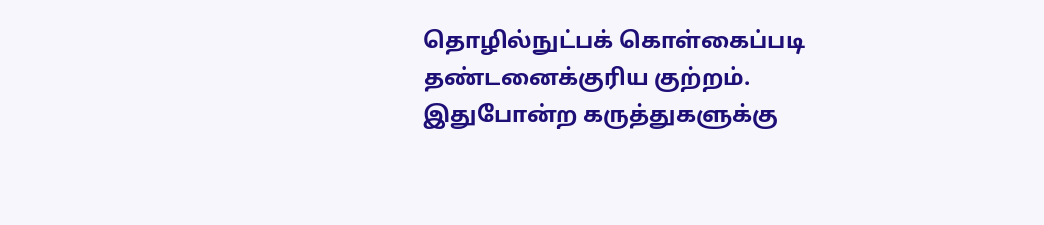தொழில்நுட்பக் கொள்கைப்படி தண்டனைக்குரிய குற்றம். இதுபோன்ற கருத்துகளுக்கு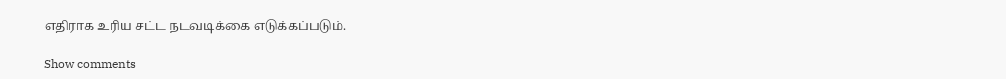எதிராக உரிய சட்ட நடவடிக்கை எடுக்கப்படும்.

Show comments